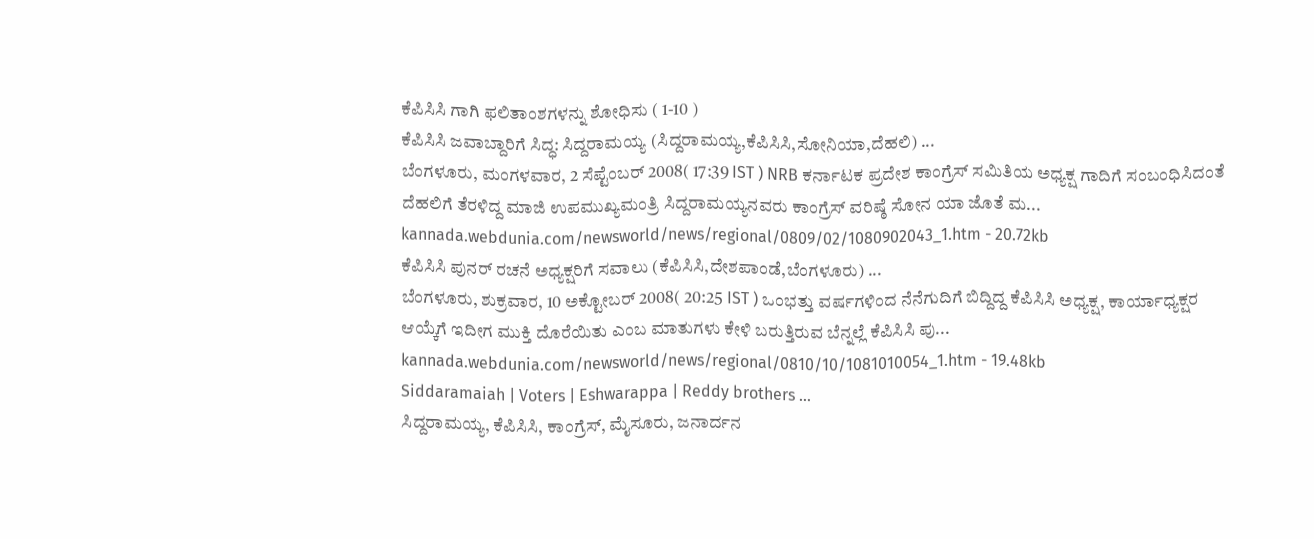ಕೆಪಿಸಿಸಿ ಗಾಗಿ ಫಲಿತಾಂಶಗಳನ್ನು ಶೋಧಿಸು ( 1-10 )
ಕೆಪಿಸಿಸಿ ಜವಾಬ್ದಾರಿಗೆ ಸಿದ್ಧ: ಸಿದ್ದರಾಮಯ್ಯ (ಸಿದ್ದರಾಮಯ್ಯ,ಕೆಪಿಸಿಸಿ,ಸೋನಿಯಾ,ದೆಹಲಿ) ...
ಬೆಂಗಳೂರು, ಮಂಗಳವಾರ, 2 ಸೆಪ್ಟೆಂಬರ್ 2008( 17:39 IST ) NRB ಕರ್ನಾಟಕ ಪ್ರದೇಶ ಕಾಂಗ್ರೆಸ್ ಸಮಿತಿಯ ಅಧ್ಯಕ್ಷ ಗಾದಿಗೆ ಸಂಬಂಧಿಸಿದಂತೆ ದೆಹಲಿಗೆ ತೆರಳಿದ್ದ ಮಾಜಿ ಉಪಮುಖ್ಯಮಂತ್ರಿ ಸಿದ್ದರಾಮಯ್ಯನವರು ಕಾಂಗ್ರೆಸ್ ವರಿಷ್ಠೆ ಸೋನ ಯಾ ಜೊತೆ ಮ...
kannada.webdunia.com/newsworld/news/regional/0809/02/1080902043_1.htm - 20.72kb
ಕೆಪಿಸಿಸಿ ಪುನರ್ ರಚನೆ ಅಧ್ಯಕ್ಷರಿಗೆ ಸವಾಲು (ಕೆಪಿಸಿಸಿ,ದೇಶಪಾಂಡೆ,ಬೆಂಗಳೂರು) ...
ಬೆಂಗಳೂರು, ಶುಕ್ರವಾರ, 10 ಅಕ್ಟೋಬರ್ 2008( 20:25 IST ) ಒಂಭತ್ತು ವರ್ಷಗಳಿಂದ ನೆನೆಗುದಿಗೆ ಬಿದ್ದಿದ್ದ ಕೆಪಿಸಿಸಿ ಅಧ್ಯಕ್ಷ, ಕಾರ್ಯಾಧ್ಯಕ್ಷರ ಆಯ್ಕೆಗೆ ಇದೀಗ ಮುಕ್ತಿ ದೊರೆಯಿತು ಎಂಬ ಮಾತುಗಳು ಕೇಳಿ ಬರುತ್ತಿರುವ ಬೆನ್ನಲ್ಲೆ ಕೆಪಿಸಿಸಿ ಪು...
kannada.webdunia.com/newsworld/news/regional/0810/10/1081010054_1.htm - 19.48kb
Siddaramaiah | Voters | Eshwarappa | Reddy brothers ...
ಸಿದ್ದರಾಮಯ್ಯ, ಕೆಪಿಸಿಸಿ, ಕಾಂಗ್ರೆಸ್, ಮೈಸೂರು, ಜನಾರ್ದನ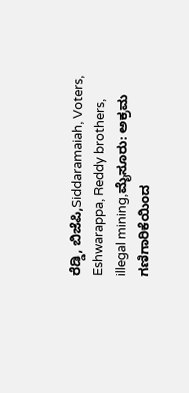ರೆಡ್ಡಿ, ಬಿಜೆಪಿ,Siddaramaiah, Voters, Eshwarappa, Reddy brothers, illegal mining,ಮೈಸೂರು: ಅಕ್ರಮ ಗಣಿಗಾರಿಕೆಯಿಂದ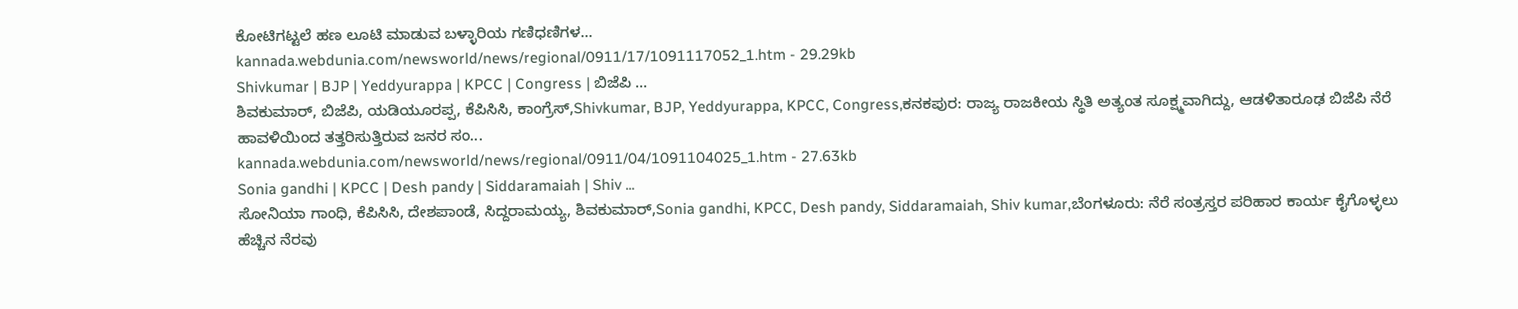ಕೋಟಿಗಟ್ಟಲೆ ಹಣ ಲೂಟಿ ಮಾಡುವ ಬಳ್ಳಾರಿಯ ಗಣಿಧಣಿಗಳ...
kannada.webdunia.com/newsworld/news/regional/0911/17/1091117052_1.htm - 29.29kb
Shivkumar | BJP | Yeddyurappa | KPCC | Congress | ಬಿಜೆಪಿ ...
ಶಿವಕುಮಾರ್, ಬಿಜೆಪಿ, ಯಡಿಯೂರಪ್ಪ, ಕೆಪಿಸಿಸಿ, ಕಾಂಗ್ರೆಸ್,Shivkumar, BJP, Yeddyurappa, KPCC, Congress,ಕನಕಪುರ: ರಾಜ್ಯ ರಾಜಕೀಯ ಸ್ಥಿತಿ ಅತ್ಯಂತ ಸೂಕ್ಷ್ಮವಾಗಿದ್ದು, ಆಡಳಿತಾರೂಢ ಬಿಜೆಪಿ ನೆರೆ ಹಾವಳಿಯಿಂದ ತತ್ತರಿಸುತ್ತಿರುವ ಜನರ ಸಂ...
kannada.webdunia.com/newsworld/news/regional/0911/04/1091104025_1.htm - 27.63kb
Sonia gandhi | KPCC | Desh pandy | Siddaramaiah | Shiv ...
ಸೋನಿಯಾ ಗಾಂಧಿ, ಕೆಪಿಸಿಸಿ, ದೇಶಪಾಂಡೆ, ಸಿದ್ದರಾಮಯ್ಯ, ಶಿವಕುಮಾರ್,Sonia gandhi, KPCC, Desh pandy, Siddaramaiah, Shiv kumar,ಬೆಂಗಳೂರು: ನೆರೆ ಸಂತ್ರಸ್ತರ ಪರಿಹಾರ ಕಾರ್ಯ ಕೈಗೊಳ್ಳಲು ಹೆಚ್ಚಿನ ನೆರವು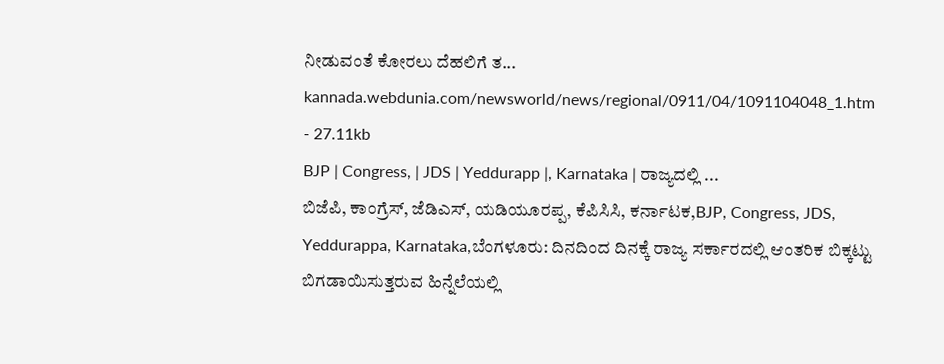ನೀಡುವಂತೆ ಕೋರಲು ದೆಹಲಿಗೆ ತ...
kannada.webdunia.com/newsworld/news/regional/0911/04/1091104048_1.htm - 27.11kb
BJP | Congress, | JDS | Yeddurapp |, Karnataka | ರಾಜ್ಯದಲ್ಲಿ ...
ಬಿಜೆಪಿ, ಕಾಂಗ್ರೆಸ್, ಜೆಡಿಎಸ್, ಯಡಿಯೂರಪ್ಪ, ಕೆಪಿಸಿಸಿ, ಕರ್ನಾಟಕ,BJP, Congress, JDS, Yeddurappa, Karnataka,ಬೆಂಗಳೂರು: ದಿನದಿಂದ ದಿನಕ್ಕೆ ರಾಜ್ಯ ಸರ್ಕಾರದಲ್ಲಿ ಆಂತರಿಕ ಬಿಕ್ಕಟ್ಟು ಬಿಗಡಾಯಿಸುತ್ತರುವ ಹಿನ್ನೆಲೆಯಲ್ಲಿ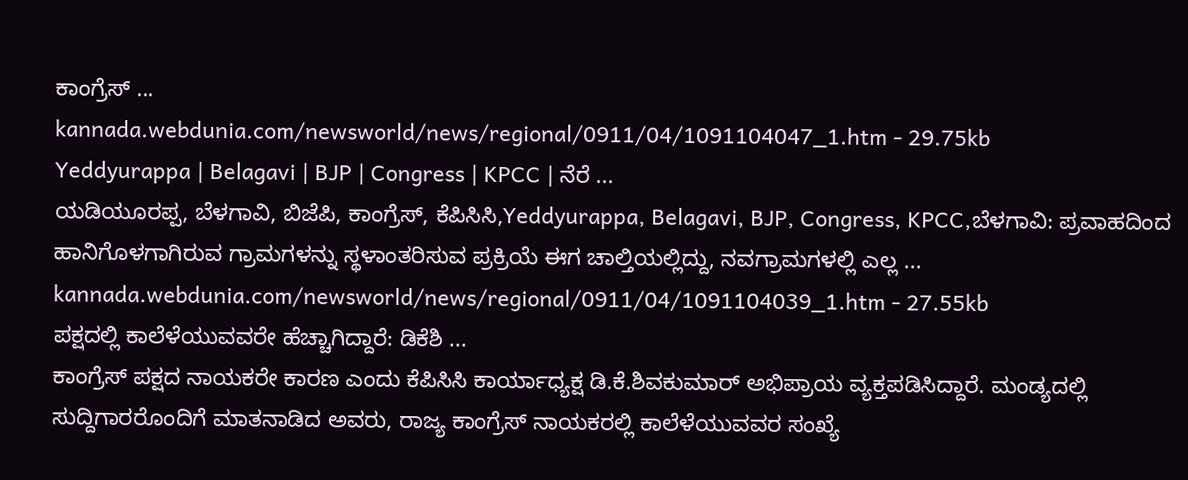ಕಾಂಗ್ರೆಸ್ ...
kannada.webdunia.com/newsworld/news/regional/0911/04/1091104047_1.htm - 29.75kb
Yeddyurappa | Belagavi | BJP | Congress | KPCC | ನೆರೆ ...
ಯಡಿಯೂರಪ್ಪ, ಬೆಳಗಾವಿ, ಬಿಜೆಪಿ, ಕಾಂಗ್ರೆಸ್, ಕೆಪಿಸಿಸಿ,Yeddyurappa, Belagavi, BJP, Congress, KPCC,ಬೆಳಗಾವಿ: ಪ್ರವಾಹದಿಂದ ಹಾನಿಗೊಳಗಾಗಿರುವ ಗ್ರಾಮಗಳನ್ನು ಸ್ಥಳಾಂತರಿಸುವ ಪ್ರಕ್ರಿಯೆ ಈಗ ಚಾಲ್ತಿಯಲ್ಲಿದ್ದು, ನವಗ್ರಾಮಗಳಲ್ಲಿ ಎಲ್ಲ ...
kannada.webdunia.com/newsworld/news/regional/0911/04/1091104039_1.htm - 27.55kb
ಪಕ್ಷದಲ್ಲಿ ಕಾಲೆಳೆಯುವವರೇ ಹೆಚ್ಚಾಗಿದ್ದಾರೆ: ಡಿಕೆಶಿ ...
ಕಾಂಗ್ರೆಸ್ ಪಕ್ಷದ ನಾಯಕರೇ ಕಾರಣ ಎಂದು ಕೆಪಿಸಿಸಿ ಕಾರ್ಯಾಧ್ಯಕ್ಷ ಡಿ.ಕೆ.ಶಿವಕುಮಾರ್ ಅಭಿಪ್ರಾಯ ವ್ಯಕ್ತಪಡಿಸಿದ್ದಾರೆ. ಮಂಡ್ಯದಲ್ಲಿ ಸುದ್ದಿಗಾರರೊಂದಿಗೆ ಮಾತನಾಡಿದ ಅವರು, ರಾಜ್ಯ ಕಾಂಗ್ರೆಸ್ ನಾಯಕರಲ್ಲಿ ಕಾಲೆಳೆಯುವವರ ಸಂಖ್ಯೆ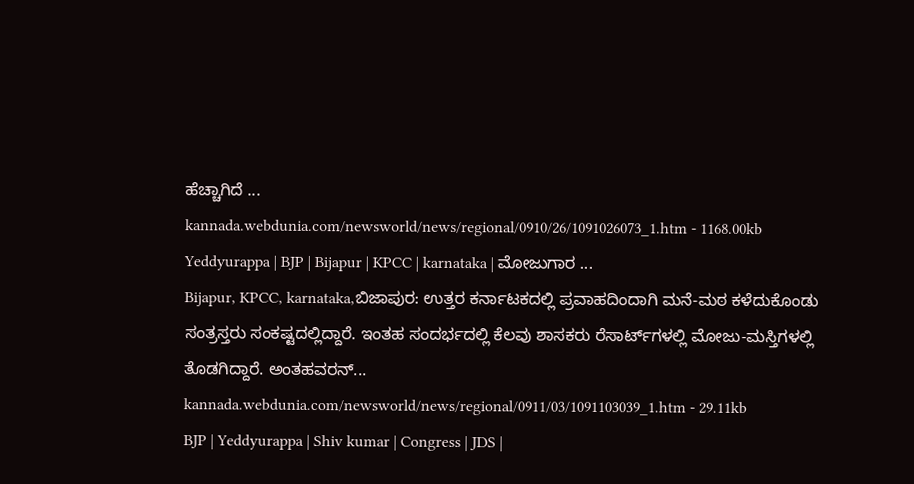ಹೆಚ್ಚಾಗಿದೆ ...
kannada.webdunia.com/newsworld/news/regional/0910/26/1091026073_1.htm - 1168.00kb
Yeddyurappa | BJP | Bijapur | KPCC | karnataka | ಮೋಜುಗಾರ ...
Bijapur, KPCC, karnataka,ಬಿಜಾಪುರ: ಉತ್ತರ ಕರ್ನಾಟಕದಲ್ಲಿ ಪ್ರವಾಹದಿಂದಾಗಿ ಮನೆ-ಮಠ ಕಳೆದುಕೊಂಡು ಸಂತ್ರಸ್ತರು ಸಂಕಷ್ಟದಲ್ಲಿದ್ದಾರೆ. ಇಂತಹ ಸಂದರ್ಭದಲ್ಲಿ ಕೆಲವು ಶಾಸಕರು ರೆಸಾರ್ಟ್‌ಗಳಲ್ಲಿ ಮೋಜು-ಮಸ್ತಿಗಳಲ್ಲಿ ತೊಡಗಿದ್ದಾರೆ. ಅಂತಹವರನ್...
kannada.webdunia.com/newsworld/news/regional/0911/03/1091103039_1.htm - 29.11kb
BJP | Yeddyurappa | Shiv kumar | Congress | JDS |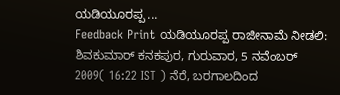ಯಡಿಯೂರಪ್ಪ ...
Feedback Print ಯಡಿಯೂರಪ್ಪ ರಾಜೀನಾಮೆ ನೀಡಲಿ: ಶಿವಕುಮಾರ್ ಕನಕಪುರ, ಗುರುವಾರ, 5 ನವೆಂಬರ್ 2009( 16:22 IST ) ನೆರೆ, ಬರಗಾಲದಿಂದ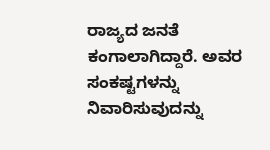ರಾಜ್ಯದ ಜನತೆ ಕಂಗಾಲಾಗಿದ್ದಾರೆ. ಅವರ ಸಂಕಷ್ಟಗಳನ್ನು ನಿವಾರಿಸುವುದನ್ನು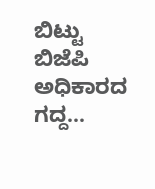ಬಿಟ್ಟು ಬಿಜೆಪಿ ಅಧಿಕಾರದ ಗದ್ದ...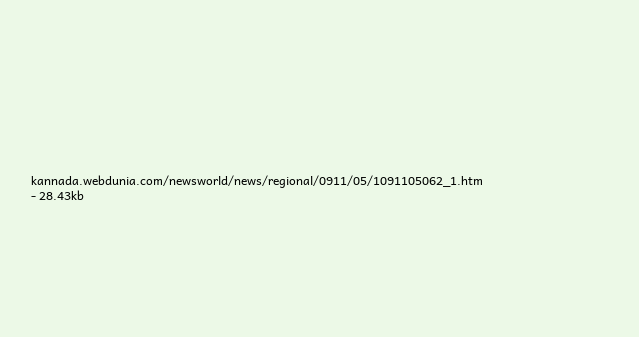kannada.webdunia.com/newsworld/news/regional/0911/05/1091105062_1.htm - 28.43kb